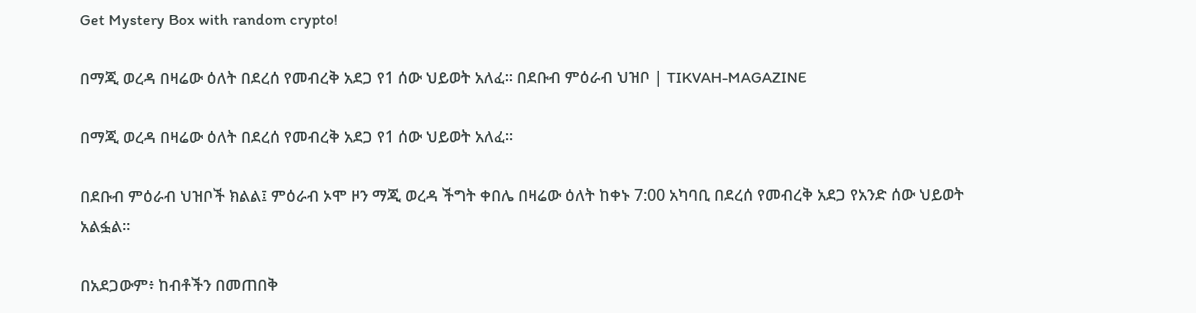Get Mystery Box with random crypto!

በማጂ ወረዳ በዛሬው ዕለት በደረሰ የመብረቅ አደጋ የ1 ሰው ህይወት አለፈ። በደቡብ ምዕራብ ህዝቦ | TIKVAH-MAGAZINE

በማጂ ወረዳ በዛሬው ዕለት በደረሰ የመብረቅ አደጋ የ1 ሰው ህይወት አለፈ።

በደቡብ ምዕራብ ህዝቦች ክልል፤ ምዕራብ ኦሞ ዞን ማጂ ወረዳ ችግት ቀበሌ በዛሬው ዕለት ከቀኑ 7:00 አካባቢ በደረሰ የመብረቅ አደጋ የአንድ ሰው ህይወት አልፏል።

በአደጋውም፥ ከብቶችን በመጠበቅ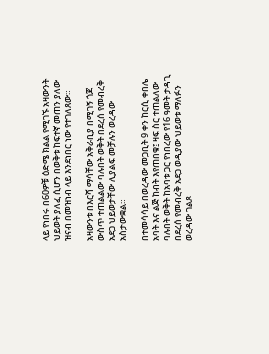ላይ የነበሩ በ60ዎቹ ዕድሜ ክልል የሚገኙ አዛውንት ህይወት ያለፈ ሲሆን በወቅቱ ከፍተኛ መጠን ያለው ዝናብ በመዝነብ ላይ እንደነበር ነው የተገለጸው።

አዛውንቱ በእርሻ ማሳቸው አቅራቢያ በሚገኝ ጎጆ ውስጥ ተጠልልው ባሉበት ወቅት በደረሰ የመብረቅ አደጋ ህይወታቸው ሊያልፍ መቻሉን ወረዳው አስታውቋል።

በተመሳሳይ በወረዳው መጋቢት 9 ቀን ከርሲ ቀበሌ አባት እና ልጅ ከብት እየጠበቁ፤ ዛፍ ስር ተጠልለው ባሉበት ወቅት ከአባቱ ጋር የነበረው የ16 ዓመት ታዳጊ በደረሰ የመብረቅ አደጋ ወዲያው ህይወቱ ማለፉን ወረዳው ገልጾ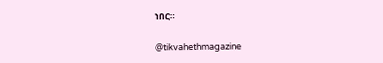ነበር።

@tikvahethmagazine